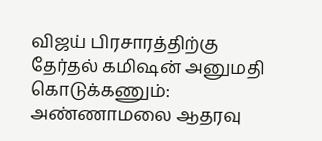விஜய் பிரசாரத்திற்கு தேர்தல் கமிஷன் அனுமதி கொடுக்கணும்: அண்ணாமலை ஆதரவு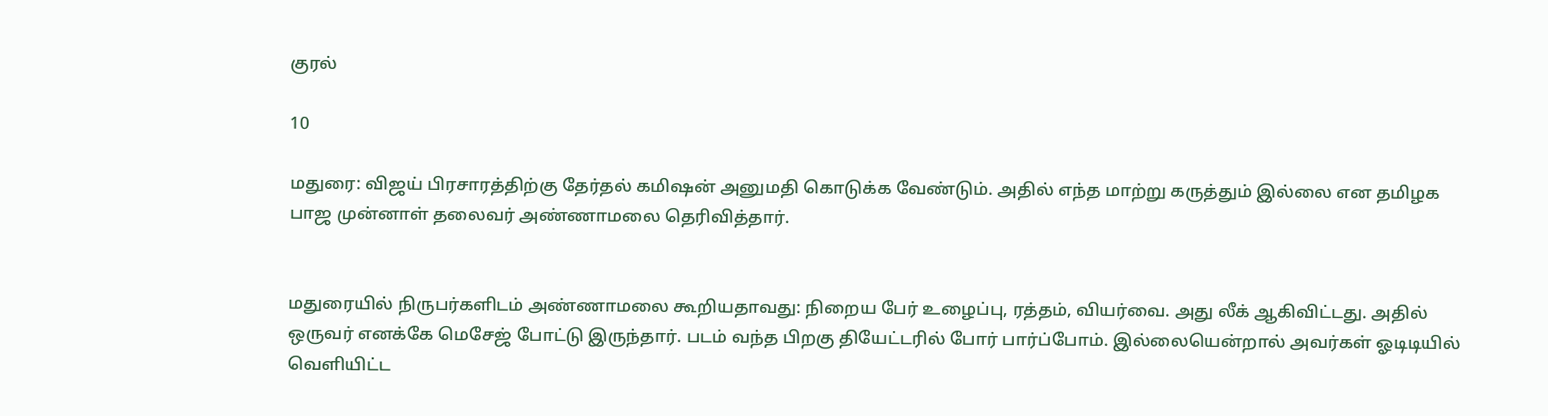குரல்

10

மதுரை: விஜய் பிரசாரத்திற்கு தேர்தல் கமிஷன் அனுமதி கொடுக்க வேண்டும். அதில் எந்த மாற்று கருத்தும் இல்லை என தமிழக பாஜ முன்னாள் தலைவர் அண்ணாமலை தெரிவித்தார்.


மதுரையில் நிருபர்களிடம் அண்ணாமலை கூறியதாவது: நிறைய பேர் உழைப்பு, ரத்தம், வியர்வை. அது லீக் ஆகிவிட்டது. அதில் ஒருவர் எனக்கே மெசேஜ் போட்டு இருந்தார். படம் வந்த பிறகு தியேட்டரில் போர் பார்ப்போம். இல்லையென்றால் அவர்கள் ஓடிடியில் வெளியிட்ட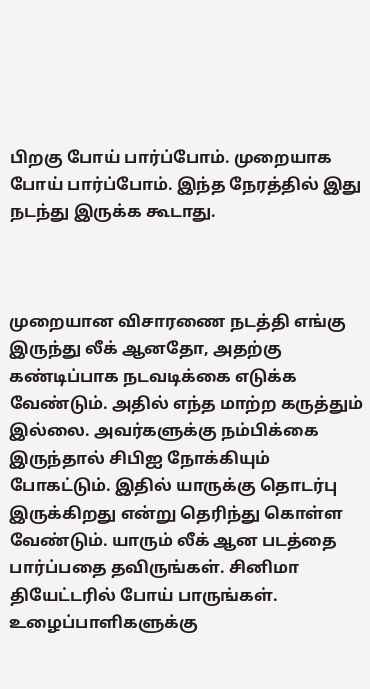பிறகு போய் பார்ப்போம். முறையாக போய் பார்ப்போம். இந்த நேரத்தில் இது நடந்து இருக்க கூடாது.



முறையான விசாரணை நடத்தி எங்கு இருந்து லீக் ஆனதோ, அதற்கு கண்டிப்பாக நடவடிக்கை எடுக்க வேண்டும். அதில் எந்த மாற்ற கருத்தும் இல்லை. அவர்களுக்கு நம்பிக்கை இருந்தால் சிபிஐ நோக்கியும் போகட்டும். இதில் யாருக்கு தொடர்பு இருக்கிறது என்று தெரிந்து கொள்ள வேண்டும். யாரும் லீக் ஆன படத்தை பார்ப்பதை தவிருங்கள். சினிமா தியேட்டரில் போய் பாருங்கள். உழைப்பாளிகளுக்கு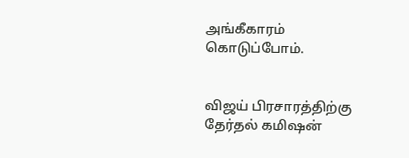அங்கீகாரம் கொடுப்போம்.


விஜய் பிரசாரத்திற்கு தேர்தல் கமிஷன்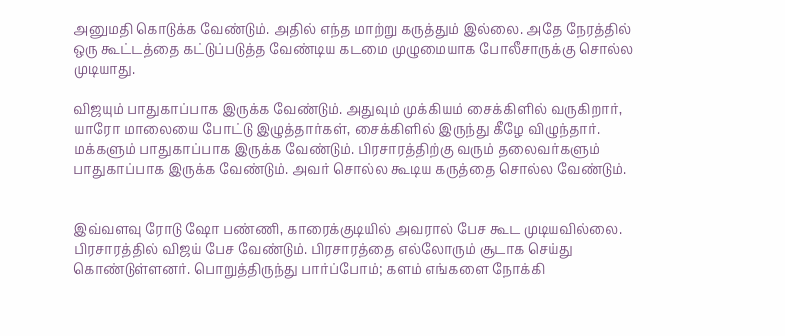அனுமதி கொடுக்க வேண்டும். அதில் எந்த மாற்று கருத்தும் இல்லை. அதே நேரத்தில் ஒரு கூட்டத்தை கட்டுப்படுத்த வேண்டிய கடமை முழுமையாக போலீசாருக்கு சொல்ல முடியாது.

விஜயும் பாதுகாப்பாக இருக்க வேண்டும். அதுவும் முக்கியம் சைக்கிளில் வருகிறார், யாரோ மாலையை போட்டு இழுத்தார்கள், சைக்கிளில் இருந்து கீழே விழுந்தார். மக்களும் பாதுகாப்பாக இருக்க வேண்டும். பிரசாரத்திற்கு வரும் தலைவர்களும் பாதுகாப்பாக இருக்க வேண்டும். அவர் சொல்ல கூடிய கருத்தை சொல்ல வேண்டும்.


இவ்வளவு ரோடு ஷோ பண்ணி, காரைக்குடியில் அவரால் பேச கூட முடியவில்லை. பிரசாரத்தில் விஜய் பேச வேண்டும். பிரசாரத்தை எல்லோரும் சூடாக செய்து கொண்டுள்ளனர். பொறுத்திருந்து பார்ப்போம்; களம் எங்களை நோக்கி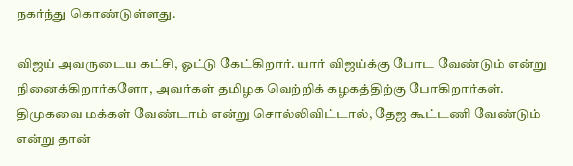நகர்ந்து கொண்டுள்ளது.

விஜய் அவருடைய கட்சி, ஓட்டு கேட்கிறார். யார் விஜய்க்கு போட வேண்டும் என்று நினைக்கிறார்களோ, அவர்கள் தமிழக வெற்றிக் கழகத்திற்கு போகிறார்கள். திமுகவை மக்கள் வேண்டாம் என்று சொல்லிவிட்டால், தேஜ கூட்டணி வேண்டும் என்று தான்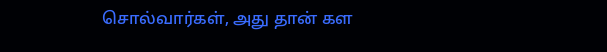சொல்வார்கள், அது தான் கள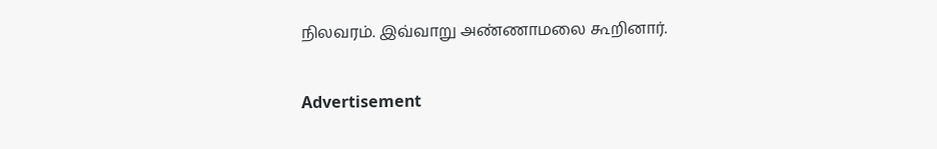நிலவரம். இவ்வாறு அண்ணாமலை கூறினார்.

Advertisement